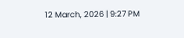12 March, 2026 | 9:27 PM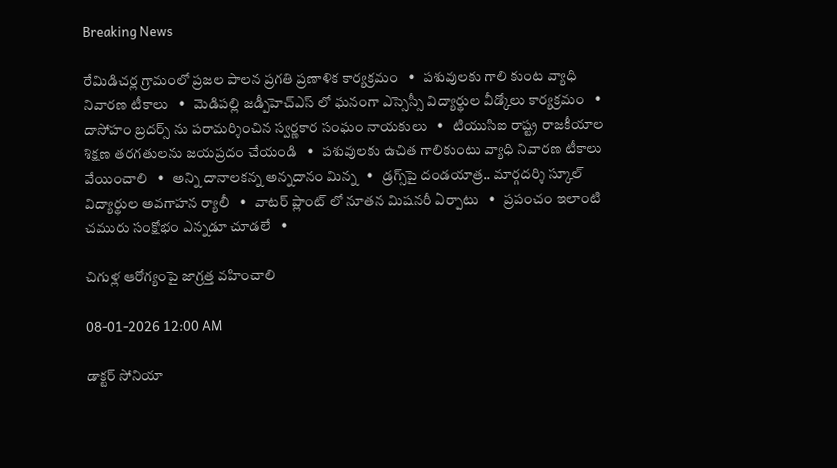Breaking News

రేమిడిచర్ల గ్రామంలో ప్రజల పాలన ప్రగతి ప్రణాళిక కార్యక్రమం   •   పశువులకు గాలి కుంట వ్యాధి నివారణ టీకాలు   •   మెడిపల్లి జడ్పీహెచ్ఎస్ లో ఘనంగా ఎస్సెస్సీ విద్యార్థుల వీడ్కోలు కార్యక్రమం   •   దాసోహం బ్రదర్స్ ను పరామర్శించిన స్వర్ణకార సంఘం నాయకులు   •   టియుసిఐ రాష్ట్ర రాజకీయాల శిక్షణ తరగతులను జయప్రదం చేయండి   •   పశువులకు ఉచిత గాలికుంటు వ్యాధి నివారణ టీకాలు వేయించాలి   •   అన్ని దానాలకన్న అన్నదానం మిన్న   •   డ్రగ్స్‌పై దండయాత్ర.. మార్గదర్శి స్కూల్ విద్యార్థుల అవగాహన ర్యాలీ   •   వాటర్ ప్లాంట్ లో నూతన మిషనరీ ఏర్పాటు   •   ప్రపంచం ఇలాంటి చమురు సంక్షోభం ఎన్నడూ చూడలే   •

చిగుళ్ల ఆరోగ్యంపై జాగ్రత్త వహించాలి

08-01-2026 12:00 AM

డాక్టర్ సోనియా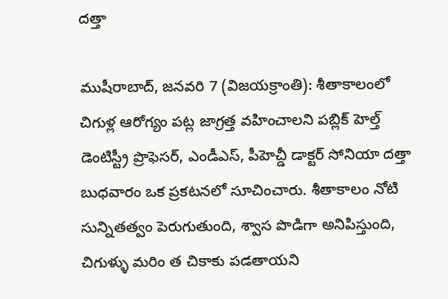దత్తా

ముషీరాబాద్, జనవరి 7 (విజయక్రాంతి): శీతాకాలంలో చిగుళ్ల ఆరోగ్యం పట్ల జాగ్రత్త వహించాలని పబ్లిక్ హెల్త్ డెంటిస్ట్రీ ప్రొఫెసర్, ఎండీఎస్, పీహెచ్డీ డాక్టర్ సోనియా దత్తా బుధవారం ఒక ప్రకటనలో సూచించారు. శీతాకాలం నోటి సున్నితత్వం పెరుగుతుంది, శ్వాస పొడిగా అనిపిస్తుంది, చిగుళ్ళు మరిం త చికాకు పడతాయని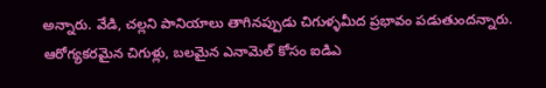అన్నారు. వేడి, చల్లని పానియాలు తాగినప్పుడు చిగుళ్ళమీద ప్రభావం పడుతుందన్నారు. ఆరోగ్యకరమైన చిగుళ్లు, బలమైన ఎనామెల్ కోసం ఐడిఎ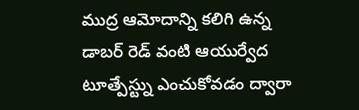ముద్ర ఆమోదాన్ని కలిగి ఉన్న డాబర్ రెడ్ వంటి ఆయుర్వేద టూత్పేస్ట్ను ఎంచుకోవడం ద్వారా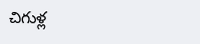చిగుళ్ల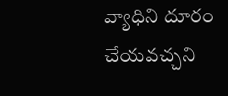వ్యాధిని దూరం చేయవచ్చని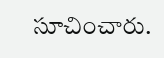సూచించారు.